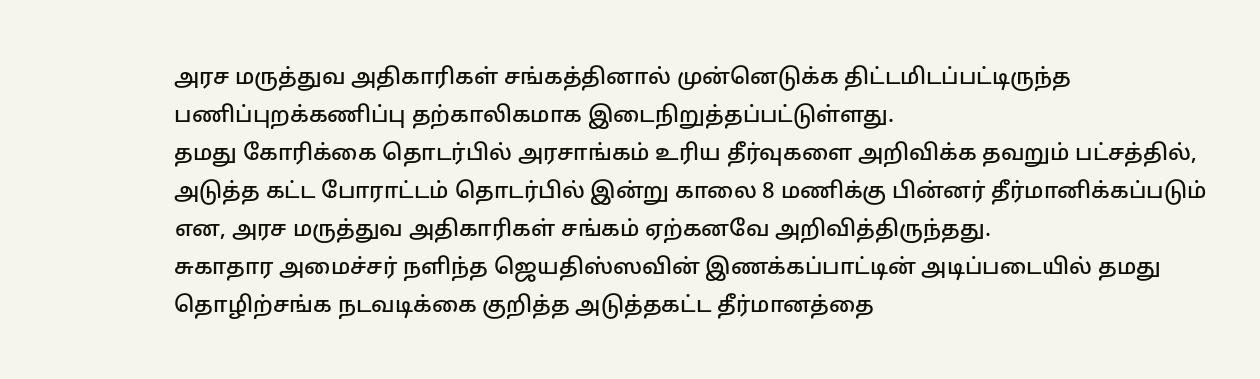அரச மருத்துவ அதிகாரிகள் சங்கத்தினால் முன்னெடுக்க திட்டமிடப்பட்டிருந்த பணிப்புறக்கணிப்பு தற்காலிகமாக இடைநிறுத்தப்பட்டுள்ளது.
தமது கோரிக்கை தொடர்பில் அரசாங்கம் உரிய தீர்வுகளை அறிவிக்க தவறும் பட்சத்தில், அடுத்த கட்ட போராட்டம் தொடர்பில் இன்று காலை 8 மணிக்கு பின்னர் தீர்மானிக்கப்படும் என, அரச மருத்துவ அதிகாரிகள் சங்கம் ஏற்கனவே அறிவித்திருந்தது.
சுகாதார அமைச்சர் நளிந்த ஜெயதிஸ்ஸவின் இணக்கப்பாட்டின் அடிப்படையில் தமது தொழிற்சங்க நடவடிக்கை குறித்த அடுத்தகட்ட தீர்மானத்தை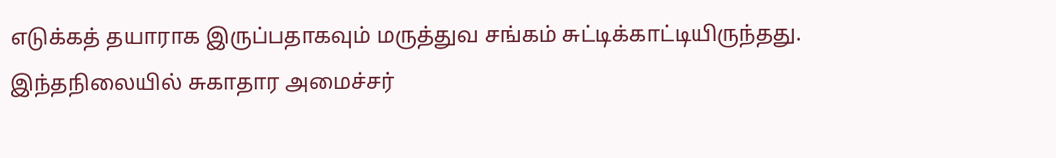எடுக்கத் தயாராக இருப்பதாகவும் மருத்துவ சங்கம் சுட்டிக்காட்டியிருந்தது.
இந்தநிலையில் சுகாதார அமைச்சர்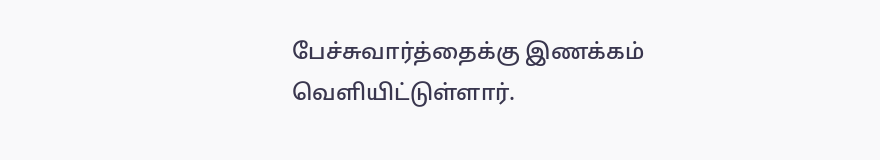பேச்சுவார்த்தைக்கு இணக்கம் வெளியிட்டுள்ளார்.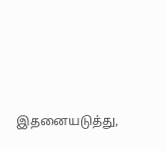இதனையடுத்து,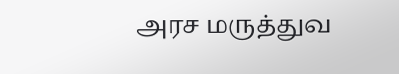அரச மருத்துவ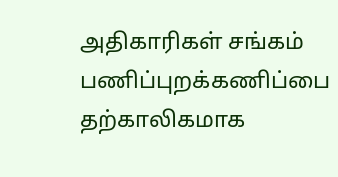அதிகாரிகள் சங்கம் பணிப்புறக்கணிப்பை தற்காலிகமாக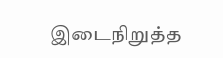இடைநிறுத்த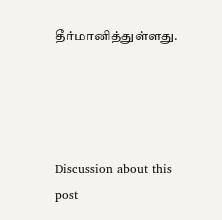தீர்மானித்துள்ளது.




Discussion about this post